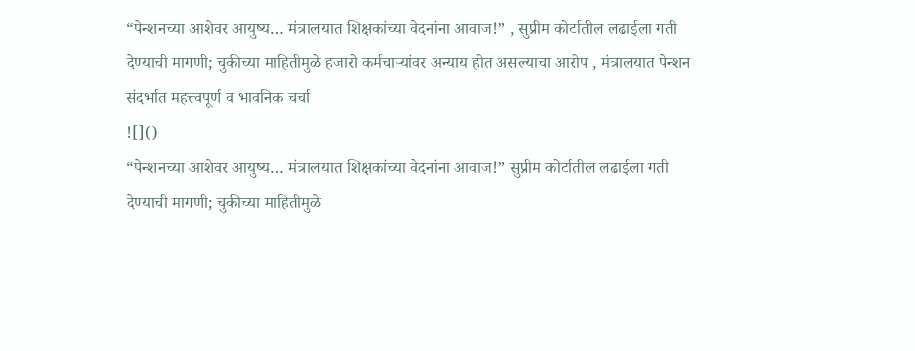“पेन्शनच्या आशेवर आयुष्य… मंत्रालयात शिक्षकांच्या वेदनांना आवाज!” , सुप्रीम कोर्टातील लढाईला गती देण्याची मागणी; चुकीच्या माहितीमुळे हजारो कर्मचाऱ्यांवर अन्याय होत असल्याचा आरोप , मंत्रालयात पेन्शन संदर्भात महत्त्वपूर्ण व भावनिक चर्चा
![]()
“पेन्शनच्या आशेवर आयुष्य… मंत्रालयात शिक्षकांच्या वेदनांना आवाज!” सुप्रीम कोर्टातील लढाईला गती देण्याची मागणी; चुकीच्या माहितीमुळे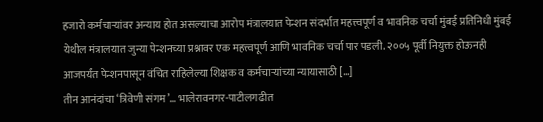हजारो कर्मचाऱ्यांवर अन्याय होत असल्याचा आरोप मंत्रालयात पेन्शन संदर्भात महत्त्वपूर्ण व भावनिक चर्चा मुंबई प्रतिनिधी मुंबई येथील मंत्रालयात जुन्या पेन्शनच्या प्रश्नावर एक महत्त्वपूर्ण आणि भावनिक चर्चा पार पडली. २००५ पूर्वी नियुक्त होऊनही आजपर्यंत पेन्शनपासून वंचित राहिलेल्या शिक्षक व कर्मचाऱ्यांच्या न्यायासाठी […]
तीन आनंदांचा ‘त्रिवेणी संगम’… भालेरावनगर-पाटीलगढीत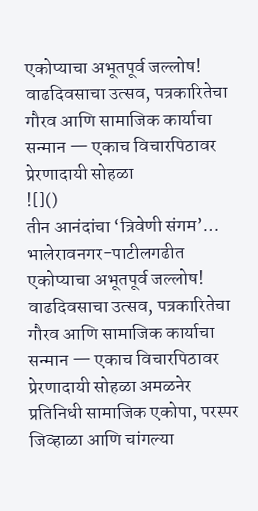एकोप्याचा अभूतपूर्व जल्लोष! वाढदिवसाचा उत्सव, पत्रकारितेचा गौरव आणि सामाजिक कार्याचा सन्मान — एकाच विचारपिठावर प्रेरणादायी सोहळा
![]()
तीन आनंदांचा ‘त्रिवेणी संगम’… भालेरावनगर-पाटीलगढीत एकोप्याचा अभूतपूर्व जल्लोष! वाढदिवसाचा उत्सव, पत्रकारितेचा गौरव आणि सामाजिक कार्याचा सन्मान — एकाच विचारपिठावर प्रेरणादायी सोहळा अमळनेर प्रतिनिधी सामाजिक एकोपा, परस्पर जिव्हाळा आणि चांगल्या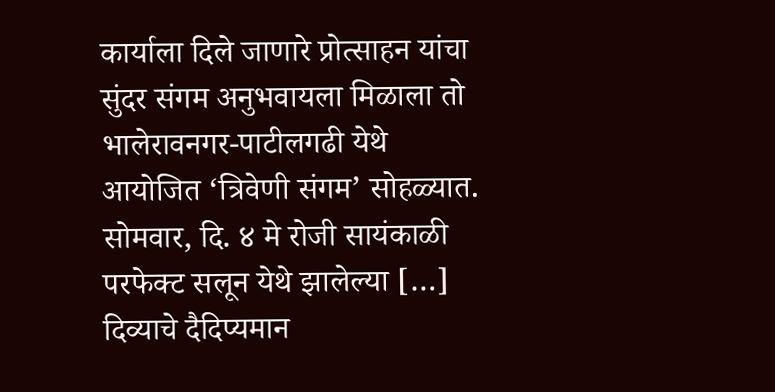कार्याला दिले जाणारे प्रोत्साहन यांचा सुंदर संगम अनुभवायला मिळाला तो भालेरावनगर-पाटीलगढी येथे आयोजित ‘त्रिवेणी संगम’ सोहळ्यात. सोमवार, दि. ४ मे रोजी सायंकाळी परफेक्ट सलून येथे झालेल्या […]
दिव्याचे दैदिप्यमान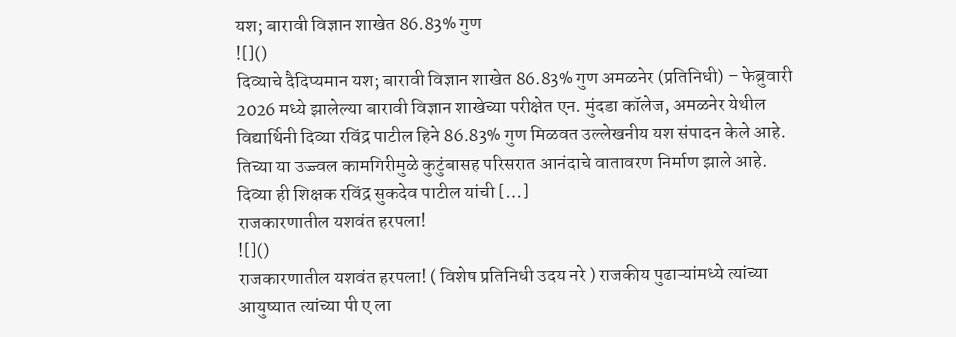यश; बारावी विज्ञान शाखेत 86.83% गुण
![]()
दिव्याचे दैदिप्यमान यश; बारावी विज्ञान शाखेत 86.83% गुण अमळनेर (प्रतिनिधी) – फेब्रुवारी 2026 मध्ये झालेल्या बारावी विज्ञान शाखेच्या परीक्षेत एन. मुंदडा कॉलेज, अमळनेर येथील विद्यार्थिनी दिव्या रविंद्र पाटील हिने 86.83% गुण मिळवत उल्लेखनीय यश संपादन केले आहे. तिच्या या उज्ज्वल कामगिरीमुळे कुटुंबासह परिसरात आनंदाचे वातावरण निर्माण झाले आहे. दिव्या ही शिक्षक रविंद्र सुकदेव पाटील यांची […]
राजकारणातील यशवंत हरपला!
![]()
राजकारणातील यशवंत हरपला! ( विशेष प्रतिनिधी उदय नरे ) राजकीय पुढाऱ्यांमध्ये त्यांच्या आयुष्यात त्यांच्या पी ए ला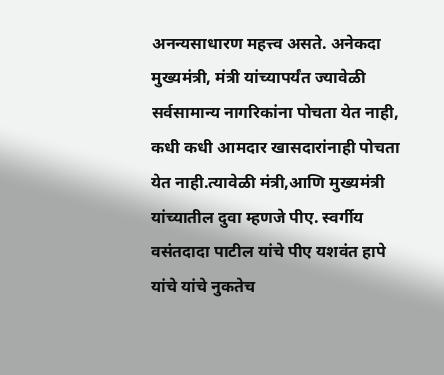अनन्यसाधारण महत्त्व असते. अनेकदा मुख्यमंत्री, मंत्री यांच्यापर्यंत ज्यावेळी सर्वसामान्य नागरिकांना पोचता येत नाही, कधी कधी आमदार खासदारांनाही पोचता येत नाही.त्यावेळी मंत्री,आणि मुख्यमंत्री यांच्यातील दुवा म्हणजे पीए. स्वर्गीय वसंतदादा पाटील यांचे पीए यशवंत हापे यांचे यांचे नुकतेच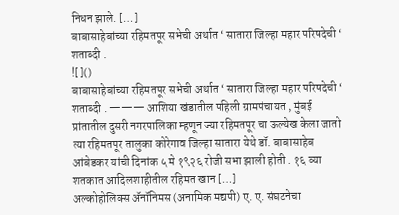निधन झाले. […]
बाबासाहेबांच्या रहिमतपूर सभेची अर्थात ‘ सातारा जिल्हा महार परिषदेची ‘ शताब्दी .
![]()
बाबासाहेबांच्या रहिमतपूर सभेची अर्थात ‘ सातारा जिल्हा महार परिषदेची ‘ शताब्दी . ——— आशिया खंडातील पहिली ग्रामपंचायत , मुंबई प्रांतातील दुसरी नगरपालिका म्हणून ज्या रहिमतपूर चा ऊल्येख केला जातो त्या रहिमतपूर तालुका कोरेगाव जिल्हा सातारा येथे डॉ. बाबासाहेब आंबेडकर यांची दिनांक ५ मे १९२६ रोजी सभा झाली होती . १६ व्या शतकात आदिलशाहीतील रहिमत खान […]
अल्कोहोलिक्स ॲनॉनिमस (अनामिक मद्यपी) ए. ए. संघटनेचा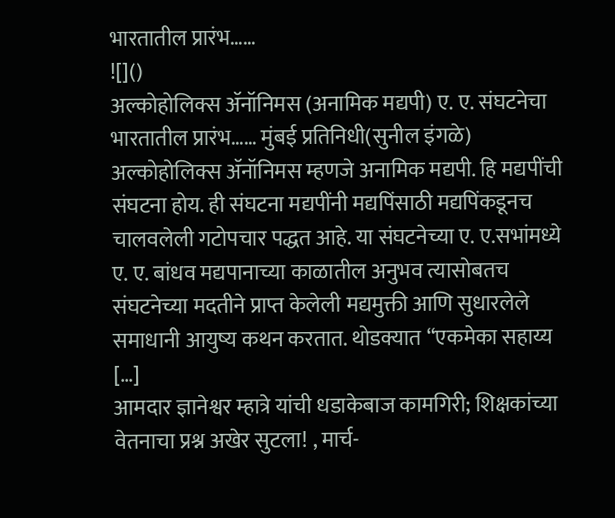भारतातील प्रारंभ……
![]()
अल्कोहोलिक्स ॲनॉनिमस (अनामिक मद्यपी) ए. ए. संघटनेचा भारतातील प्रारंभ…… मुंबई प्रतिनिधी(सुनील इंगळे) अल्कोहोलिक्स ॲनॉनिमस म्हणजे अनामिक मद्यपी. हि मद्यपींची संघटना होय. ही संघटना मद्यपींनी मद्यपिंसाठी मद्यपिंकडूनच चालवलेली गटोपचार पद्धत आहे. या संघटनेच्या ए. ए.सभांमध्ये ए. ए. बांधव मद्यपानाच्या काळातील अनुभव त्यासोबतच संघटनेच्या मदतीने प्राप्त केलेली मद्यमुक्ती आणि सुधारलेले समाधानी आयुष्य कथन करतात. थोडक्यात “एकमेका सहाय्य […]
आमदार ज्ञानेश्वर म्हात्रे यांची धडाकेबाज कामगिरी; शिक्षकांच्या वेतनाचा प्रश्न अखेर सुटला! , मार्च-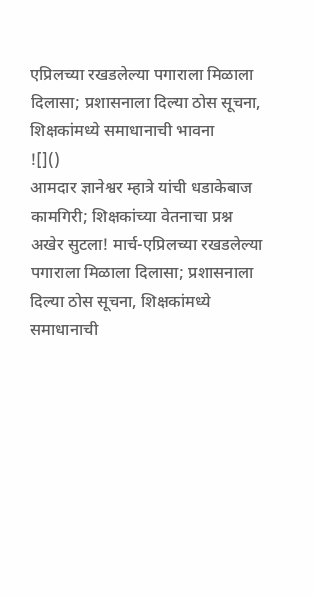एप्रिलच्या रखडलेल्या पगाराला मिळाला दिलासा; प्रशासनाला दिल्या ठोस सूचना, शिक्षकांमध्ये समाधानाची भावना
![]()
आमदार ज्ञानेश्वर म्हात्रे यांची धडाकेबाज कामगिरी; शिक्षकांच्या वेतनाचा प्रश्न अखेर सुटला! मार्च-एप्रिलच्या रखडलेल्या पगाराला मिळाला दिलासा; प्रशासनाला दिल्या ठोस सूचना, शिक्षकांमध्ये समाधानाची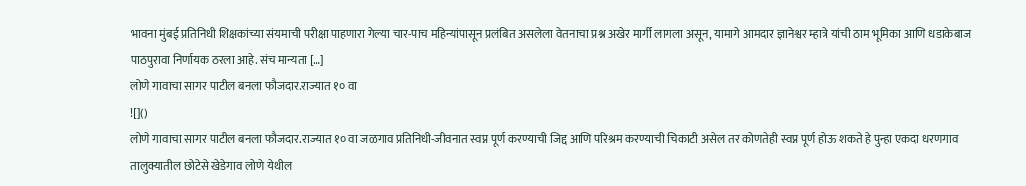भावना मुंबई प्रतिनिधी शिक्षकांच्या संयमाची परीक्षा पाहणारा गेल्या चार-पाच महिन्यांपासून प्रलंबित असलेला वेतनाचा प्रश्न अखेर मार्गी लागला असून, यामागे आमदार ज्ञानेश्वर म्हात्रे यांची ठाम भूमिका आणि धडाकेबाज पाठपुरावा निर्णायक ठरला आहे. संच मान्यता […]
लोणे गावाचा सागर पाटील बनला फौजदार.राज्यात १० वा
![]()
लोणे गावाचा सागर पाटील बनला फौजदार.राज्यात १० वा जळगाव प्रतिनिधी-जीवनात स्वप्न पूर्ण करण्याची जिद्द आणि परिश्रम करण्याची चिकाटी असेल तर कोणतेही स्वप्न पूर्ण होऊ शकते हे पुन्हा एकदा धरणगाव तालुक्यातील छोटेसे खेडेगाव लोणे येथील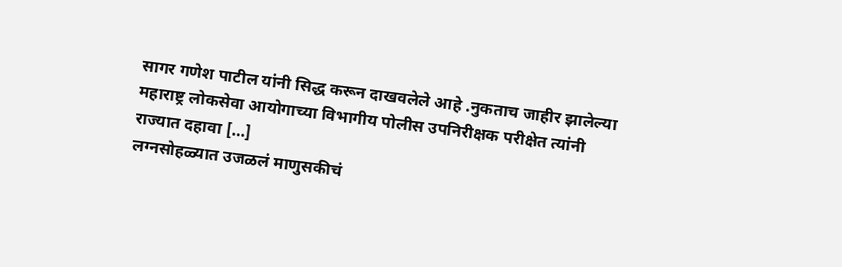सागर गणेश पाटील यांनी सिद्ध करून दाखवलेले आहे .नुकताच जाहीर झालेल्या महाराष्ट्र लोकसेवा आयोगाच्या विभागीय पोलीस उपनिरीक्षक परीक्षेत त्यांनी राज्यात दहावा […]
लग्नसोहळ्यात उजळलं माणुसकीचं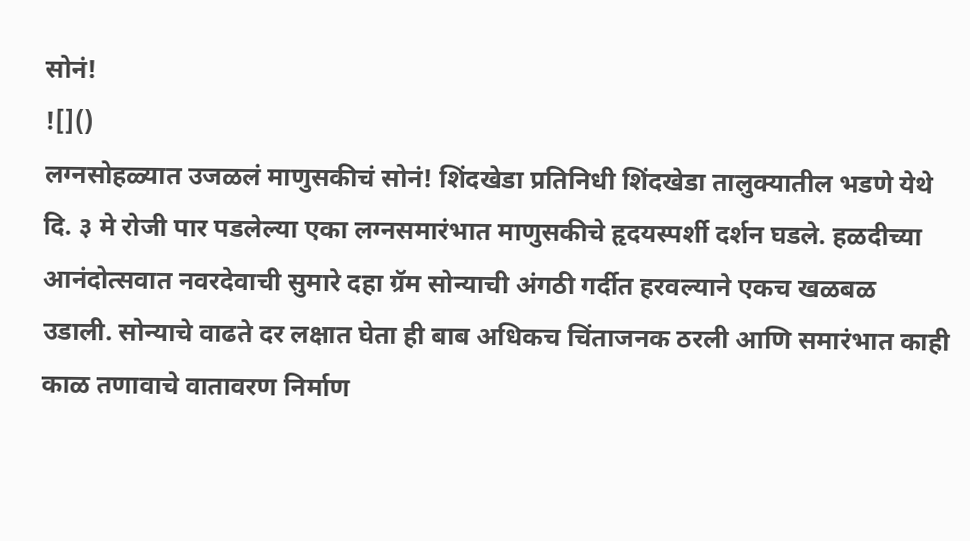सोनं!
![]()
लग्नसोहळ्यात उजळलं माणुसकीचं सोनं! शिंदखेडा प्रतिनिधी शिंदखेडा तालुक्यातील भडणे येथे दि. ३ मे रोजी पार पडलेल्या एका लग्नसमारंभात माणुसकीचे हृदयस्पर्शी दर्शन घडले. हळदीच्या आनंदोत्सवात नवरदेवाची सुमारे दहा ग्रॅम सोन्याची अंगठी गर्दीत हरवल्याने एकच खळबळ उडाली. सोन्याचे वाढते दर लक्षात घेता ही बाब अधिकच चिंताजनक ठरली आणि समारंभात काही काळ तणावाचे वातावरण निर्माण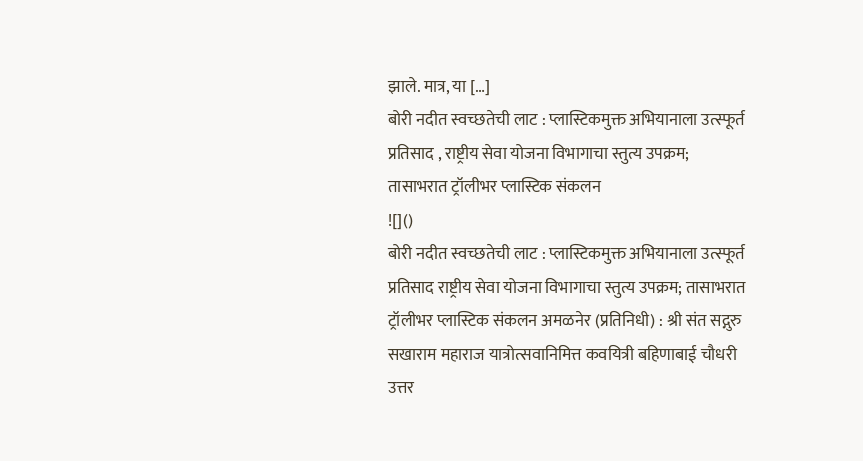झाले. मात्र, या […]
बोरी नदीत स्वच्छतेची लाट : प्लास्टिकमुक्त अभियानाला उत्स्फूर्त प्रतिसाद , राष्ट्रीय सेवा योजना विभागाचा स्तुत्य उपक्रम; तासाभरात ट्रॉलीभर प्लास्टिक संकलन
![]()
बोरी नदीत स्वच्छतेची लाट : प्लास्टिकमुक्त अभियानाला उत्स्फूर्त प्रतिसाद राष्ट्रीय सेवा योजना विभागाचा स्तुत्य उपक्रम; तासाभरात ट्रॉलीभर प्लास्टिक संकलन अमळनेर (प्रतिनिधी) : श्री संत सद्गुरु सखाराम महाराज यात्रोत्सवानिमित्त कवयित्री बहिणाबाई चौधरी उत्तर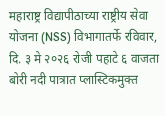महाराष्ट्र विद्यापीठाच्या राष्ट्रीय सेवा योजना (NSS) विभागातर्फे रविवार, दि. ३ मे २०२६ रोजी पहाटे ६ वाजता बोरी नदी पात्रात प्लास्टिकमुक्त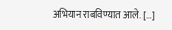अभियान राबविण्यात आले. […]